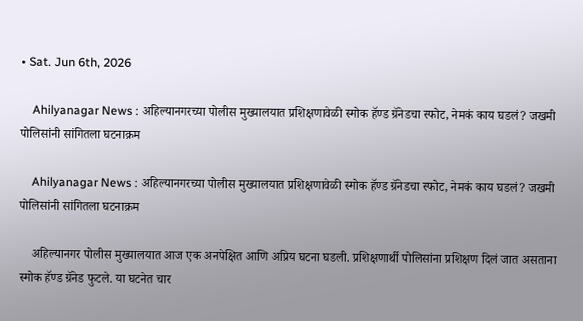• Sat. Jun 6th, 2026

    Ahilyanagar News : अहिल्यानगरच्या पोलीस मुख्यालयात प्रशिक्षणावेळी स्मोक हॅण्ड ग्रॅनेडचा स्फोट, नेमकं काय घडलं? जखमी पोलिसांनी सांगितला घटनाक्रम

    Ahilyanagar News : अहिल्यानगरच्या पोलीस मुख्यालयात प्रशिक्षणावेळी स्मोक हॅण्ड ग्रॅनेडचा स्फोट, नेमकं काय घडलं? जखमी पोलिसांनी सांगितला घटनाक्रम

    अहिल्यानगर पोलीस मुख्यालयात आज एक अनपेक्षित आणि अप्रिय घटना घडली. प्रशिक्षणार्थी पोलिसांना प्रशिक्षण दिलं जात असताना स्मोक हॅण्ड ग्रॅनेड फुटले. या घटनेत चार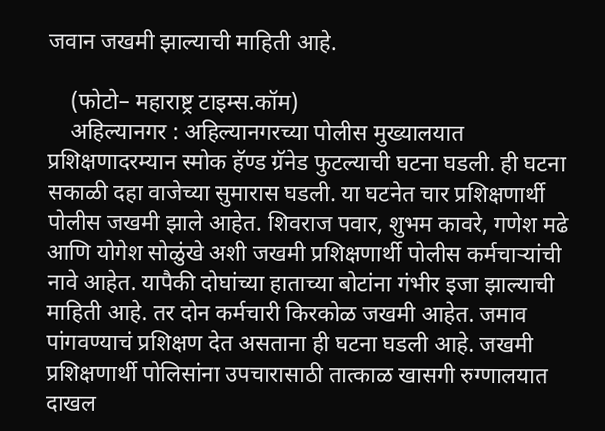जवान जखमी झाल्याची माहिती आहे.

    (फोटो– महाराष्ट्र टाइम्स.कॉम)
    अहिल्यानगर : अहिल्यानगरच्या पोलीस मुख्यालयात प्रशिक्षणादरम्यान स्मोक हॅण्ड ग्रॅनेड फुटल्याची घटना घडली. ही घटना सकाळी दहा वाजेच्या सुमारास घडली. या घटनेत चार प्रशिक्षणार्थी पोलीस जखमी झाले आहेत. शिवराज पवार, शुभम कावरे, गणेश मढे आणि योगेश सोळुंखे अशी जखमी प्रशिक्षणार्थी पोलीस कर्मचाऱ्यांची नावे आहेत. यापैकी दोघांच्या हाताच्या बोटांना गंभीर इजा झाल्याची माहिती आहे. तर दोन कर्मचारी किरकोळ जखमी आहेत. जमाव पांगवण्याचं प्रशिक्षण देत असताना ही घटना घडली आहे. जखमी प्रशिक्षणार्थी पोलिसांना उपचारासाठी तात्काळ खासगी रुग्णालयात दाखल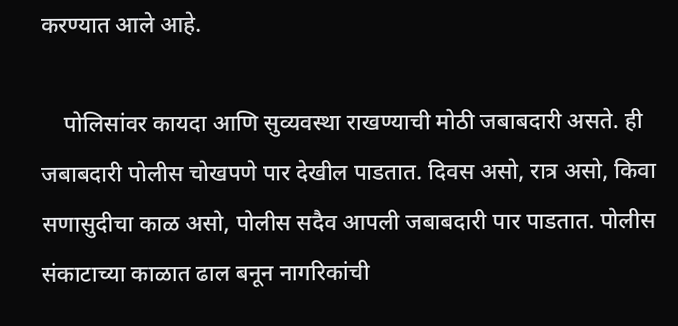करण्यात आले आहे.

    पोलिसांवर कायदा आणि सुव्यवस्था राखण्याची मोठी जबाबदारी असते. ही जबाबदारी पोलीस चोखपणे पार देखील पाडतात. दिवस असो, रात्र असो, किवा सणासुदीचा काळ असो, पोलीस सदैव आपली जबाबदारी पार पाडतात. पोलीस संकाटाच्या काळात ढाल बनून नागरिकांची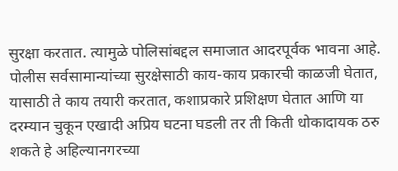सुरक्षा करतात. त्यामुळे पोलिसांबद्दल समाजात आदरपूर्वक भावना आहे. पोलीस सर्वसामान्यांच्या सुरक्षेसाठी काय-काय प्रकारची काळजी घेतात, यासाठी ते काय तयारी करतात, कशाप्रकारे प्रशिक्षण घेतात आणि या दरम्यान चुकून एखादी अप्रिय घटना घडली तर ती किती धोकादायक ठरु शकते हे अहिल्यानगरच्या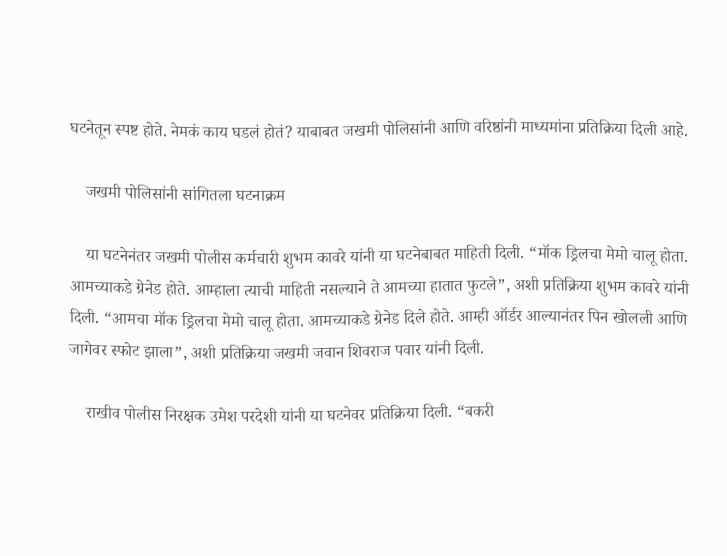घटनेतून स्पष्ट होते. नेमकं काय घडलं होतं? याबाबत जखमी पोलिसांनी आणि वरिष्ठांनी माध्यमांना प्रतिक्रिया दिली आहे.

    जखमी पोलिसांनी सांगितला घटनाक्रम

    या घटनेनंतर जखमी पोलीस कर्मचारी शुभम कावरे यांनी या घटनेबाबत माहिती दिली. “मॉक ड्रिलचा मेमो चालू होता. आमच्याकडे ग्रेनेड होते. आम्हाला त्याची माहिती नसल्याने ते आमच्या हातात फुटले”, अशी प्रतिक्रिया शुभम कावरे यांनी दिली. “आमचा मॉक ड्रिलचा मेमो चालू होता. आमच्याकडे ग्रेनेड दिले होते. आम्ही ऑर्डर आल्यानंतर पिन खोलली आणि जागेवर स्फोट झाला”, अशी प्रतिक्रिया जखमी जवान शिवराज पवार यांनी दिली.

    राखीव पोलीस निरक्षक उमेश परदेशी यांनी या घटनेवर प्रतिक्रिया दिली. “बकरी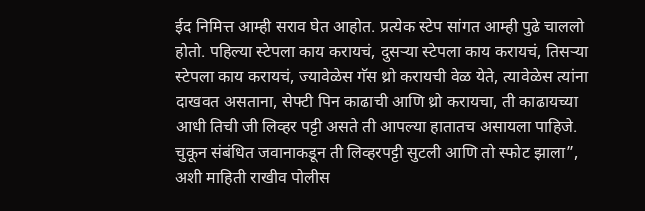ईद निमित्त आम्ही सराव घेत आहोत. प्रत्येक स्टेप सांगत आम्ही पुढे चाललो होतो. पहिल्या स्टेपला काय करायचं, दुसऱ्या स्टेपला काय करायचं, तिसऱ्या स्टेपला काय करायचं, ज्यावेळेस गॅस थ्रो करायची वेळ येते, त्यावेळेस त्यांना दाखवत असताना, सेफ्टी पिन काढाची आणि थ्रो करायचा, ती काढायच्या आधी तिची जी लिव्हर पट्टी असते ती आपल्या हातातच असायला पाहिजे. चुकून संबंधित जवानाकडून ती लिव्हरपट्टी सुटली आणि तो स्फोट झाला”, अशी माहिती राखीव पोलीस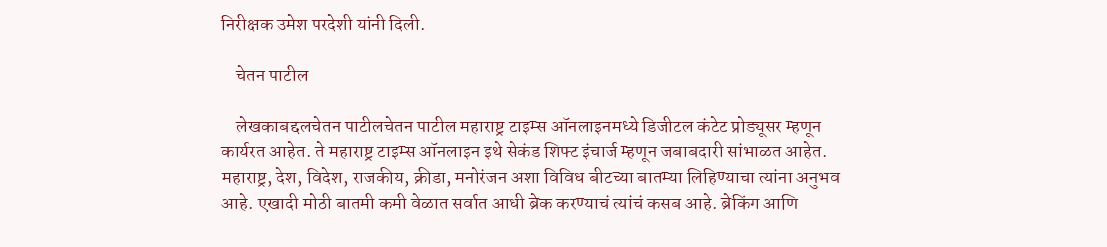निरीक्षक उमेश परदेशी यांनी दिली.

    चेतन पाटील

    लेखकाबद्दलचेतन पाटीलचेतन पाटील महाराष्ट्र टाइम्स ऑनलाइनमध्ये डिजीटल कंटेट प्रोड्यूसर म्हणून कार्यरत आहेत. ते महाराष्ट्र टाइम्स ऑनलाइन इथे सेकंड शिफ्ट इंचार्ज म्हणून जबाबदारी सांभाळत आहेत. महाराष्ट्र, देश, विदेश, राजकीय, क्रीडा, मनोरंजन अशा विविध बीटच्या बातम्या लिहिण्याचा त्यांना अनुभव आहे. एखादी मोठी बातमी कमी वेळात सर्वात आधी ब्रेक करण्याचं त्यांचं कसब आहे. ब्रेकिंग आणि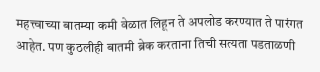महत्त्वाच्या बातम्या कमी वेळात लिहून ते अपलोड करण्यात ते पारंगत आहेत. पण कुठलीही बातमी ब्रेक करताना तिची सत्यता पडताळणी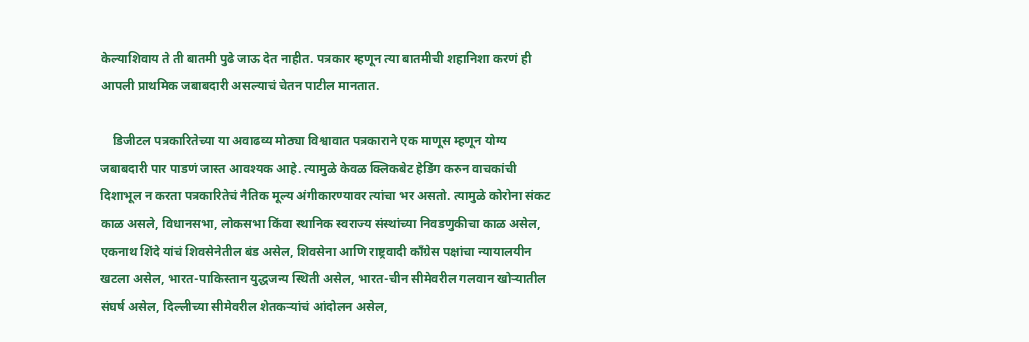केल्याशिवाय ते ती बातमी पुढे जाऊ देत नाहीत. पत्रकार म्हणून त्या बातमीची शहानिशा करणं ही आपली प्राथमिक जबाबदारी असल्याचं चेतन पाटील मानतात.

    डिजीटल पत्रकारितेच्या या अवाढव्य मोठ्या विश्वावात पत्रकाराने एक माणूस म्हणून योग्य जबाबदारी पार पाडणं जास्त आवश्यक आहे. त्यामुळे केवळ क्लिकबेट हेडिंग करुन वाचकांची दिशाभूल न करता पत्रकारितेचं नैतिक मूल्य अंगीकारण्यावर त्यांचा भर असतो. त्यामुळे कोरोना संकट काळ असले, विधानसभा, लोकसभा किंवा स्थानिक स्वराज्य संस्थांच्या निवडणुकीचा काळ असेल, एकनाथ शिंदे यांचं शिवसेनेतील बंड असेल, शिवसेना आणि राष्ट्रवादी काँग्रेस पक्षांचा न्यायालयीन खटला असेल, भारत-पाकिस्तान युद्धजन्य स्थिती असेल, भारत-चीन सीमेवरील गलवान खोऱ्यातील संघर्ष असेल, दिल्लीच्या सीमेवरील शेतकऱ्यांचं आंदोलन असेल,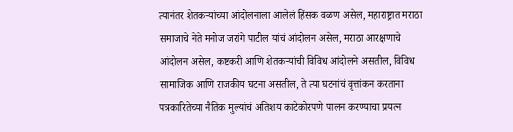त्यानंतर शेतकऱ्यांच्या आंदोलनाला आलेलं हिंसक वळण असेल, महाराष्ट्रात मराठा समाजाचे नेते मनोज जरांगे पाटील यांचं आंदोलन असेल, मराठा आरक्षणाचे आंदोलन असेल, कष्टकरी आणि शेतकऱ्यांची विविध आंदोलने असतील, विविध सामाजिक आणि राजकीय घटना असतील, ते त्या घटनांचं वृत्तांकन करताना पत्रकारितेच्या नैतिक मुल्यांचं अतिशय काटेकोरपणे पालन करण्याचा प्रयत्न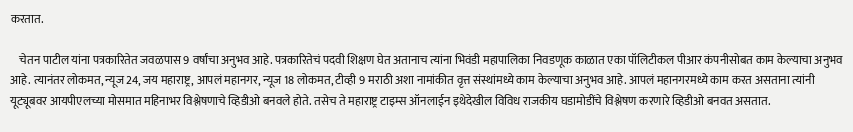करतात.

    चेतन पाटील यांना पत्रकारितेत जवळपास 9 वर्षांचा अनुभव आहे. पत्रकारितेचं पदवी शिक्षण घेत अतानाच त्यांना भिवंडी महापालिका निवडणूक काळात एका पॉलिटीकल पीआर कंपनीसोबत काम केल्याचा अनुभव आहे. त्यानंतर लोकमत, न्यूज 24, जय महाराष्ट्र, आपलं महानगर, न्यूज 18 लोकमत, टीव्ही 9 मराठी अशा नामांकीत वृत्त संस्थांमध्ये काम केल्याचा अनुभव आहे. आपलं महानगरमध्ये काम करत असताना त्यांनी यूट्यूबवर आयपीएलच्या मोसमात महिनाभर विश्लेषणाचे व्हिडीओ बनवले होते. तसेच ते महाराष्ट्र टाइम्स ऑनलाईन इथेदेखील विविध राजकीय घडामोडींचे विश्लेषण करणारे व्हिडीओ बनवत असतात.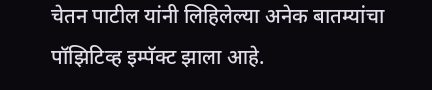चेतन पाटील यांनी लिहिलेल्या अनेक बातम्यांचा पॉझिटिव्ह इम्पॅक्ट झाला आहे.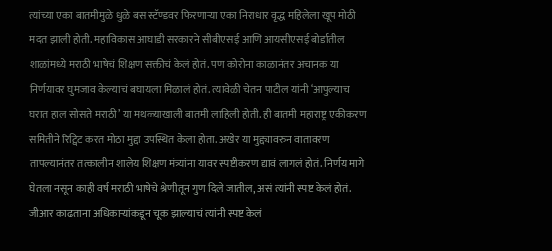त्यांच्या एका बातमीमुळे धुळे बस स्टॅण्डवर फिरणाऱ्या एका निराधार वृद्ध महिलेला खूप मोठी मदत झाली होती. महाविकास आघाडी सरकारने सीबीएसई आणि आयसीएसई बोर्डातील शाळांमध्ये मराठी भाषेचं शिक्षण सक्तीचं केलं होतं. पण कोरोना काळानंतर अचानक या निर्णयावर घुमजाव केल्याचं बघायला मिळालं होतं. त्यावेळी चेतन पाटील यांनी ‘आपुल्याच घरात हाल सोसते मराठी’ या मथळ्याखाली बातमी लाहिली होती. ही बातमी महाराष्ट्र एकीकरण समितीने रिट्विट करत मोठा मुद्दा उपस्थित केला होता. अखेर या मुद्द्यावरुन वातावरण तापल्यानंतर तत्कालीन शालेय शिक्षण मंत्र्यांना यावर स्पष्टीकरण द्यावं लागलं होतं. निर्णय मागे घेतला नसून काही वर्ष मराठी भाषेचे श्रेणीतून गुण दिले जातील, असं त्यांनी स्पष्ट केलं होतं. जीआर काढताना अधिकाऱ्यांकडून चूक झाल्याचं त्यांनी स्पष्ट केलं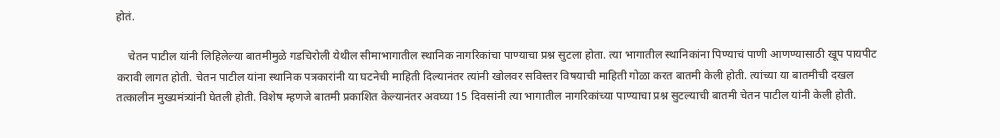होतं.

    चेतन पाटील यांनी लिहिलेल्या बातमीमुळे गडचिरोली येथील सीमाभागातील स्थानिक नागरिकांचा पाण्याचा प्रश्न सुटला होता. त्या भागातील स्थानिकांना पिण्याचं पाणी आणण्यासाठी खूप पायपीट करावी लागत होती. चेतन पाटील यांना स्थानिक पत्रकारांनी या घटनेची माहिती दिल्यानंतर त्यांनी खोलवर सविस्तर विषयाची माहिती गोळा करत बातमी केली होती. त्यांच्या या बातमीची दखल तत्कालीन मुख्यमंत्र्यांनी घेतली होती. विशेष म्हणजे बातमी प्रकाशित केल्यानंतर अवघ्या 15 दिवसांनी त्या भागातील नागरिकांच्या पाण्याचा प्रश्न सुटल्याची बातमी चेतन पाटील यांनी केली होती.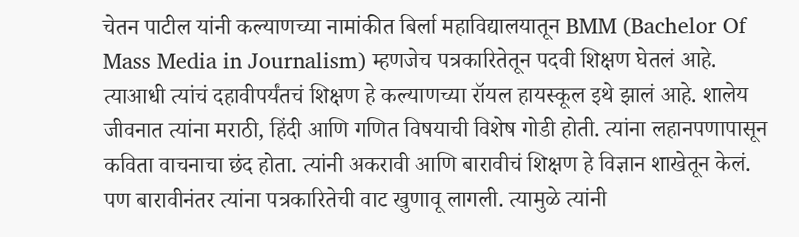चेतन पाटील यांनी कल्याणच्या नामांकीत बिर्ला महाविद्यालयातून BMM (Bachelor Of Mass Media in Journalism) म्हणजेच पत्रकारितेतून पदवी शिक्षण घेतलं आहे. त्याआधी त्यांचं दहावीपर्यंतचं शिक्षण हे कल्याणच्या रॉयल हायस्कूल इथे झालं आहे. शालेय जीवनात त्यांना मराठी, हिंदी आणि गणित विषयाची विशेष गोडी होती. त्यांना लहानपणापासून कविता वाचनाचा छंद होता. त्यांनी अकरावी आणि बारावीचं शिक्षण हे विज्ञान शाखेतून केलं. पण बारावीनंतर त्यांना पत्रकारितेची वाट खुणावू लागली. त्यामुळे त्यांनी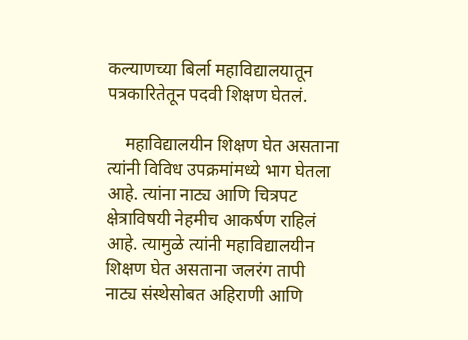कल्याणच्या बिर्ला महाविद्यालयातून पत्रकारितेतून पदवी शिक्षण घेतलं.

    महाविद्यालयीन शिक्षण घेत असताना त्यांनी विविध उपक्रमांमध्ये भाग घेतला आहे. त्यांना नाट्य आणि चित्रपट क्षेत्राविषयी नेहमीच आकर्षण राहिलं आहे. त्यामुळे त्यांनी महाविद्यालयीन शिक्षण घेत असताना जलरंग तापी नाट्य संस्थेसोबत अहिराणी आणि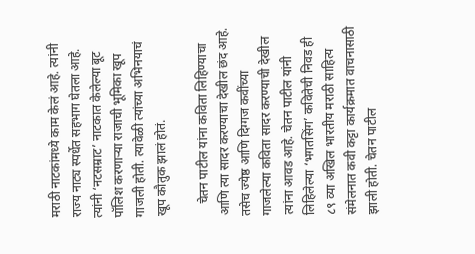मराठी नाटकांमध्ये काम केलं आहे. त्यांनी राज्य नाट्य स्पर्धेत सहभाग घेतला आहे. त्यांनी ‘नटसम्राट’ नाटकात केलेल्या बूट पॉलिश करणाऱ्या राजाची भूमिका खूप गाजली होती. त्यावेळी त्यांच्या अभिनयाचं खूप कौतुक झालं होतं.

    चेतन पाटील यांना कविता लिहिण्याचा आणि त्या सादर करण्याचा देखील छंद आहे. तसेच ज्येष्ठ आणि दिग्गज कवींच्या गाजलेल्या कविता सादर करण्याची देखील त्यांना आवड आहे. चेतन पाटील यांनी लिहिलेल्या ‘भगतसिंग’ कवितेची निवड ही ८९ व्या अखिल भारतीय मराठी साहित्य संमेलनात कवी कट्टा कार्यक्रमात वाचनासाठी झाली होती. चेतन पाटील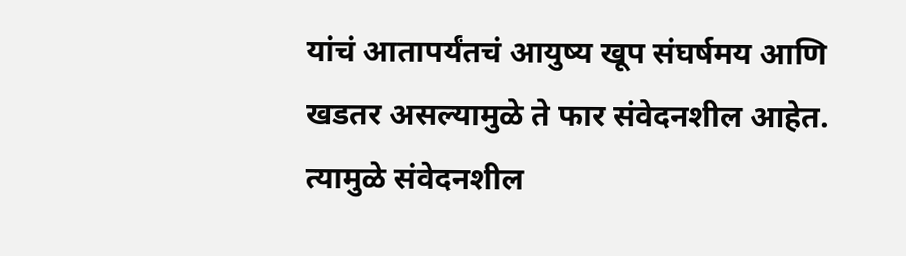यांचं आतापर्यंतचं आयुष्य खूप संघर्षमय आणि खडतर असल्यामुळे ते फार संवेदनशील आहेत. त्यामुळे संवेदनशील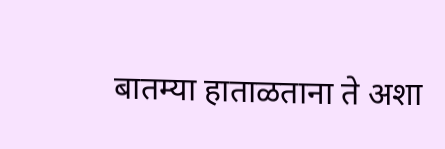बातम्या हाताळताना ते अशा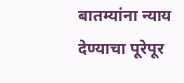बातम्यांना न्याय देण्याचा पूरेपूर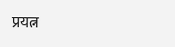प्रयत्न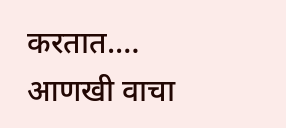करतात.… आणखी वाचा